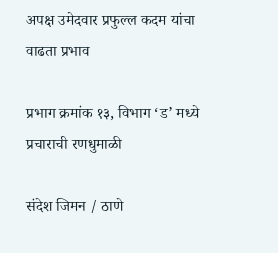अपक्ष उमेदवार प्रफुल्ल कदम यांचा वाढता प्रभाव

प्रभाग क्रमांक १३, विभाग ‘ड’ मध्ये प्रचाराची रणधुमाळी

संदेश जिमन / ठाणे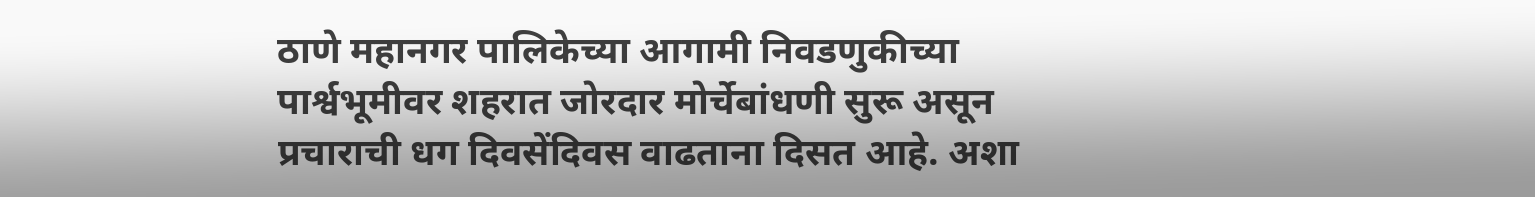ठाणे महानगर पालिकेच्या आगामी निवडणुकीच्या पार्श्वभूमीवर शहरात जोरदार मोर्चेबांधणी सुरू असून प्रचाराची धग दिवसेंदिवस वाढताना दिसत आहे. अशा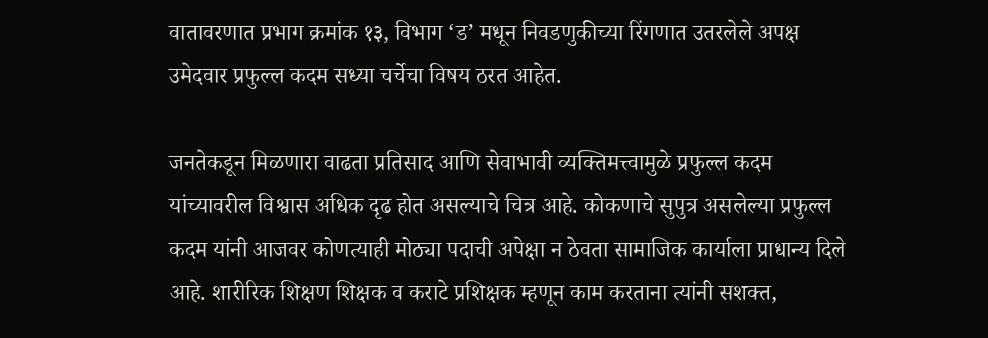वातावरणात प्रभाग क्रमांक १३, विभाग ‘ड’ मधून निवडणुकीच्या रिंगणात उतरलेले अपक्ष उमेदवार प्रफुल्ल कदम सध्या चर्चेचा विषय ठरत आहेत.

जनतेकडून मिळणारा वाढता प्रतिसाद आणि सेवाभावी व्यक्तिमत्त्वामुळे प्रफुल्ल कदम यांच्यावरील विश्वास अधिक दृढ होत असल्याचे चित्र आहे. कोकणाचे सुपुत्र असलेल्या प्रफुल्ल कदम यांनी आजवर कोणत्याही मोठ्या पदाची अपेक्षा न ठेवता सामाजिक कार्याला प्राधान्य दिले आहे. शारीरिक शिक्षण शिक्षक व कराटे प्रशिक्षक म्हणून काम करताना त्यांनी सशक्त,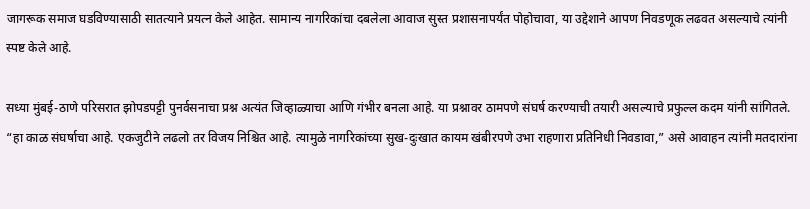जागरूक समाज घडविण्यासाठी सातत्याने प्रयत्न केले आहेत. सामान्य नागरिकांचा दबलेला आवाज सुस्त प्रशासनापर्यंत पोहोचावा, या उद्देशाने आपण निवडणूक लढवत असल्याचे त्यांनी स्पष्ट केले आहे.

सध्या मुंबई-ठाणे परिसरात झोपडपट्टी पुनर्वसनाचा प्रश्न अत्यंत जिव्हाळ्याचा आणि गंभीर बनला आहे. या प्रश्नावर ठामपणे संघर्ष करण्याची तयारी असल्याचे प्रफुल्ल कदम यांनी सांगितले. “हा काळ संघर्षाचा आहे. एकजुटीने लढलो तर विजय निश्चित आहे. त्यामुळे नागरिकांच्या सुख-दुःखात कायम खंबीरपणे उभा राहणारा प्रतिनिधी निवडावा,” असे आवाहन त्यांनी मतदारांना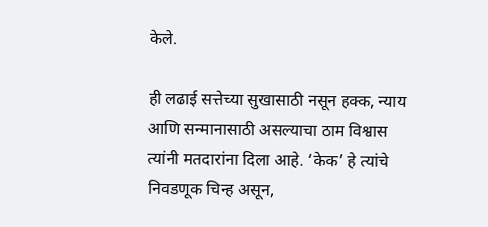केले.

ही लढाई सत्तेच्या सुखासाठी नसून हक्क, न्याय आणि सन्मानासाठी असल्याचा ठाम विश्वास त्यांनी मतदारांना दिला आहे. ‘केक’ हे त्यांचे निवडणूक चिन्ह असून,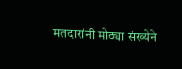मतदारांनी मोठ्या संख्येने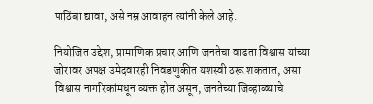पाठिंबा द्यावा, असे नम्र आवाहन त्यांनी केले आहे.

नियोजित उद्देश, प्रामाणिक प्रचार आणि जनतेचा वाढता विश्वास यांच्या जोरावर अपक्ष उमेदवारही निवडणुकीत यशस्वी ठरू शकतात, असा विश्वास नागरिकांमधून व्यक्त होत असून, जनतेच्या जिव्हाळ्याचे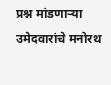प्रश्न मांडणाऱ्या उमेदवारांचे मनोरथ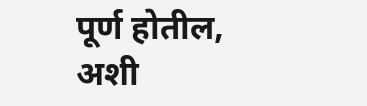पूर्ण होतील, अशी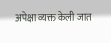अपेक्षा व्यक्त केली जात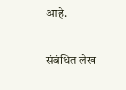आहे.

संबंधित लेख